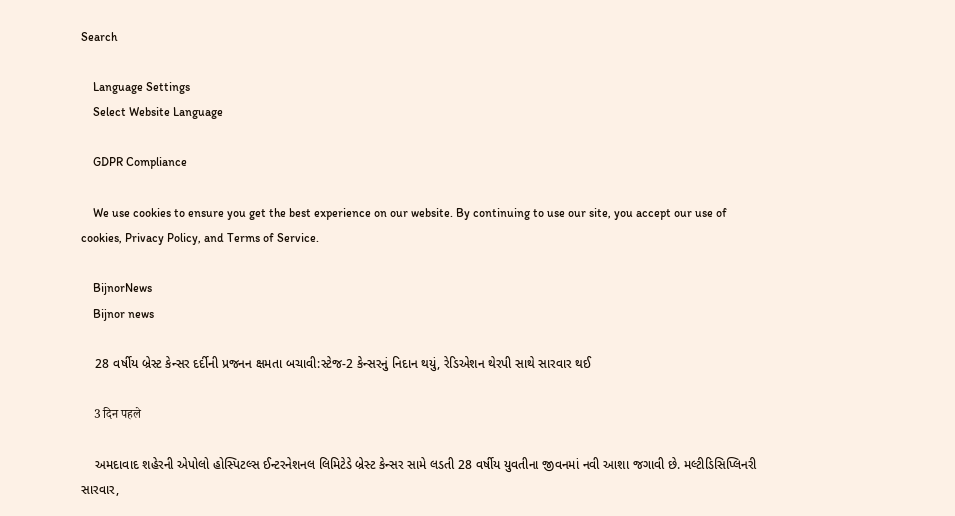Search

    Language Settings
    Select Website Language

    GDPR Compliance

    We use cookies to ensure you get the best experience on our website. By continuing to use our site, you accept our use of cookies, Privacy Policy, and Terms of Service.

    BijnorNews
    Bijnor news

    28 વર્ષીય બ્રેસ્ટ કેન્સર દર્દીની પ્રજનન ક્ષમતા બચાવી:સ્ટેજ-2 કેન્સરનું નિદાન થયું, રેડિએશન થેરપી સાથે સારવાર થઈ

    3 दिन पहले

    અમદાવાદ શહેરની એપોલો હોસ્પિટલ્સ ઈન્ટરનેશનલ લિમિટેડે બ્રેસ્ટ કેન્સર સામે લડતી 28 વર્ષીય યુવતીના જીવનમાં નવી આશા જગાવી છે. મલ્ટીડિસિપ્લિનરી સારવાર,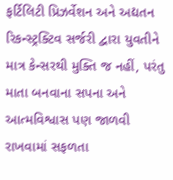ફર્ટિલિટી પ્રિઝર્વેશન અને અદ્યતન રિકન્સ્ટ્રક્ટિવ સર્જરી દ્વારા યુવતીને માત્ર કેન્સરથી મુક્તિ જ નહીં, પરંતુ માતા બનવાના સપના અને આત્મવિશ્વાસ પણ જાળવી રાખવામાં સફળતા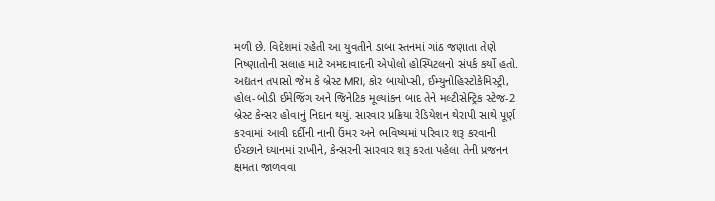મળી છે. વિદેશમાં રહેતી આ યુવતીને ડાબા સ્તનમાં ગાંઠ જણાતા તેણે નિષ્ણાતોની સલાહ માટે અમદાવાદની એપોલો હોસ્પિટલનો સંપર્ક કર્યો હતો. અદ્યતન તપાસો જેમ કે બ્રેસ્ટ MRI, કોર બાયોપ્સી, ઈમ્યુનોહિસ્ટોકેમિસ્ટ્રી, હોલ-બોડી ઈમેજિંગ અને જિનેટિક મૂલ્યાંકન બાદ તેને મલ્ટીસેન્ટ્રિક સ્ટેજ-2 બ્રેસ્ટ કેન્સર હોવાનું નિદાન થયું. સારવાર પ્રક્રિયા રેડિયેશન થેરાપી સાથે પૂર્ણ કરવામાં આવી દર્દીની નાની ઉંમર અને ભવિષ્યમાં પરિવાર શરૂ કરવાની ઈચ્છાને ધ્યાનમાં રાખીને, કેન્સરની સારવાર શરૂ કરતા પહેલા તેની પ્રજનન ક્ષમતા જાળવવા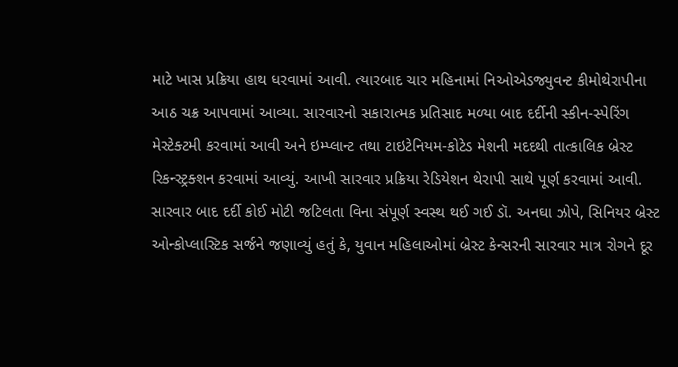માટે ખાસ પ્રક્રિયા હાથ ધરવામાં આવી. ત્યારબાદ ચાર મહિનામાં નિઓએડજ્યુવન્ટ કીમોથેરાપીના આઠ ચક્ર આપવામાં આવ્યા. સારવારનો સકારાત્મક પ્રતિસાદ મળ્યા બાદ દર્દીની સ્કીન-સ્પેરિંગ મેસ્ટેક્ટમી કરવામાં આવી અને ઇમ્પ્લાન્ટ તથા ટાઇટેનિયમ-કોટેડ મેશની મદદથી તાત્કાલિક બ્રેસ્ટ રિકન્સ્ટ્રક્શન કરવામાં આવ્યું. આખી સારવાર પ્રક્રિયા રેડિયેશન થેરાપી સાથે પૂર્ણ કરવામાં આવી. સારવાર બાદ દર્દી કોઈ મોટી જટિલતા વિના સંપૂર્ણ સ્વસ્થ થઈ ગઈ ડૉ. અનઘા ઝોપે, સિનિયર બ્રેસ્ટ ઓન્કોપ્લાસ્ટિક સર્જને જણાવ્યું હતું કે, યુવાન મહિલાઓમાં બ્રેસ્ટ કેન્સરની સારવાર માત્ર રોગને દૂર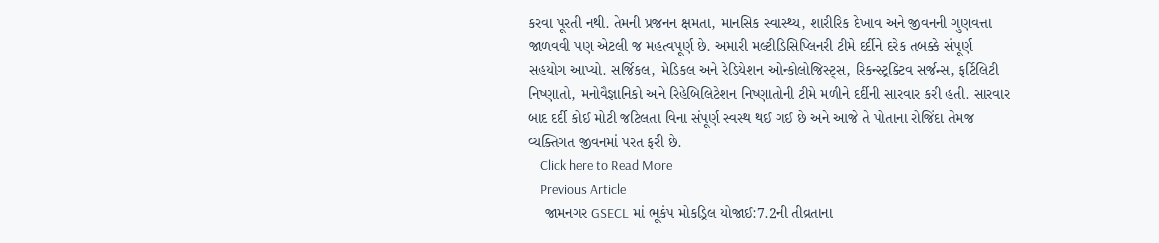કરવા પૂરતી નથી. તેમની પ્રજનન ક્ષમતા, માનસિક સ્વાસ્થ્ય, શારીરિક દેખાવ અને જીવનની ગુણવત્તા જાળવવી પણ એટલી જ મહત્વપૂર્ણ છે. અમારી મલ્ટીડિસિપ્લિનરી ટીમે દર્દીને દરેક તબક્કે સંપૂર્ણ સહયોગ આપ્યો. સર્જિકલ, મેડિકલ અને રેડિયેશન ઓન્કોલોજિસ્ટ્સ, રિકન્સ્ટ્રક્ટિવ સર્જન્સ, ફર્ટિલિટી નિષ્ણાતો, મનોવૈજ્ઞાનિકો અને રિહેબિલિટેશન નિષ્ણાતોની ટીમે મળીને દર્દીની સારવાર કરી હતી. સારવાર બાદ દર્દી કોઈ મોટી જટિલતા વિના સંપૂર્ણ સ્વસ્થ થઈ ગઈ છે અને આજે તે પોતાના રોજિંદા તેમજ વ્યક્તિગત જીવનમાં પરત ફરી છે.
    Click here to Read More
    Previous Article
    જામનગર GSECL માં ભૂકંપ મોકડ્રિલ યોજાઈ:7.2ની તીવ્રતાના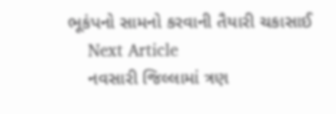ભૂકંપનો સામનો કરવાની તૈયારી ચકાસાઈ
    Next Article
    નવસારી જિલ્લામાં ત્રણ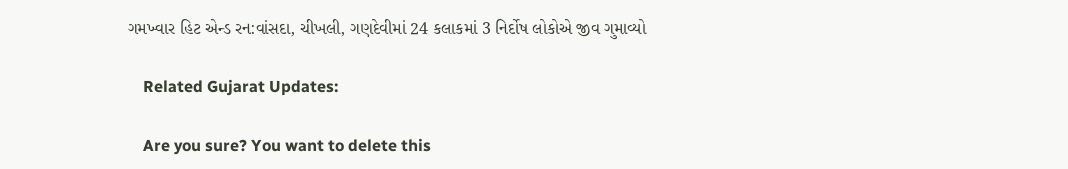ગમખ્વાર હિટ એન્ડ રન:વાંસદા, ચીખલી, ગણદેવીમાં 24 કલાકમાં 3 નિર્દોષ લોકોએ જીવ ગુમાવ્યો

    Related Gujarat Updates:

    Are you sure? You want to delete this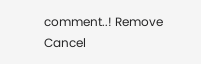comment..! Remove Cancel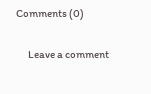Comments (0)

      Leave a comment